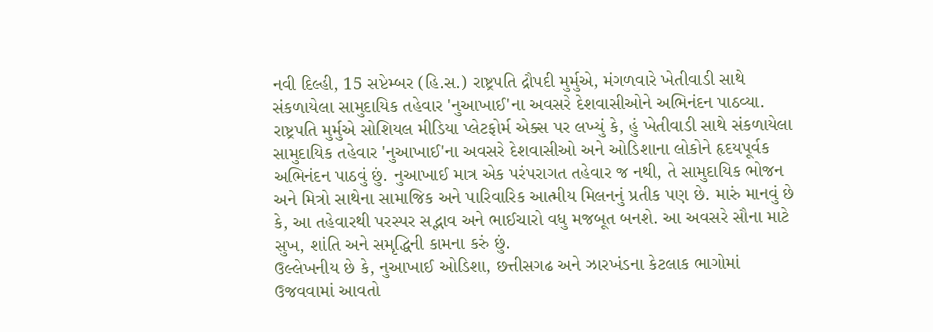નવી દિલ્હી, 15 સપ્ટેમ્બર (હિ.સ.) રાષ્ટ્રપતિ દ્રૌપદી મુર્મુએ, મંગળવારે ખેતીવાડી સાથે સંકળાયેલા સામુદાયિક તહેવાર 'નુઆખાઈ'ના અવસરે દેશવાસીઓને અભિનંદન પાઠવ્યા.
રાષ્ટ્રપતિ મુર્મુએ સોશિયલ મીડિયા પ્લેટફોર્મ એક્સ પર લખ્યું કે, હું ખેતીવાડી સાથે સંકળાયેલા સામુદાયિક તહેવાર 'નુઆખાઈ'ના અવસરે દેશવાસીઓ અને ઓડિશાના લોકોને હૃદયપૂર્વક અભિનંદન પાઠવું છું. નુઆખાઈ માત્ર એક પરંપરાગત તહેવાર જ નથી, તે સામુદાયિક ભોજન અને મિત્રો સાથેના સામાજિક અને પારિવારિક આત્મીય મિલનનું પ્રતીક પણ છે. મારું માનવું છે કે, આ તહેવારથી પરસ્પર સદ્ભાવ અને ભાઈચારો વધુ મજબૂત બનશે. આ અવસરે સૌના માટે સુખ, શાંતિ અને સમૃદ્ધિની કામના કરું છું.
ઉલ્લેખનીય છે કે, નુઆખાઈ ઓડિશા, છત્તીસગઢ અને ઝારખંડના કેટલાક ભાગોમાં ઉજવવામાં આવતો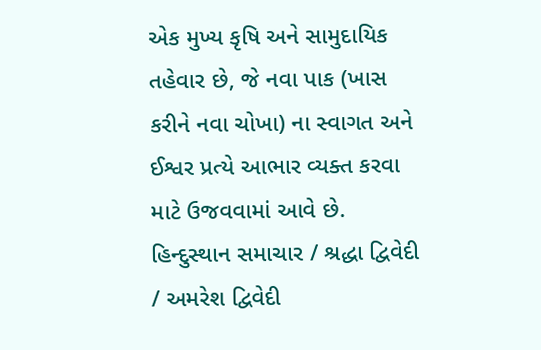એક મુખ્ય કૃષિ અને સામુદાયિક તહેવાર છે, જે નવા પાક (ખાસ કરીને નવા ચોખા) ના સ્વાગત અને ઈશ્વર પ્રત્યે આભાર વ્યક્ત કરવા માટે ઉજવવામાં આવે છે.
હિન્દુસ્થાન સમાચાર / શ્રદ્ધા દ્વિવેદી / અમરેશ દ્વિવેદી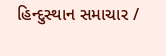હિન્દુસ્થાન સમાચાર /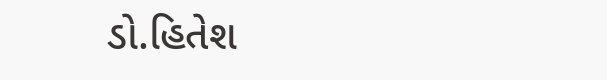ડો.હિતેશ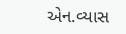એન.વ્યાસ